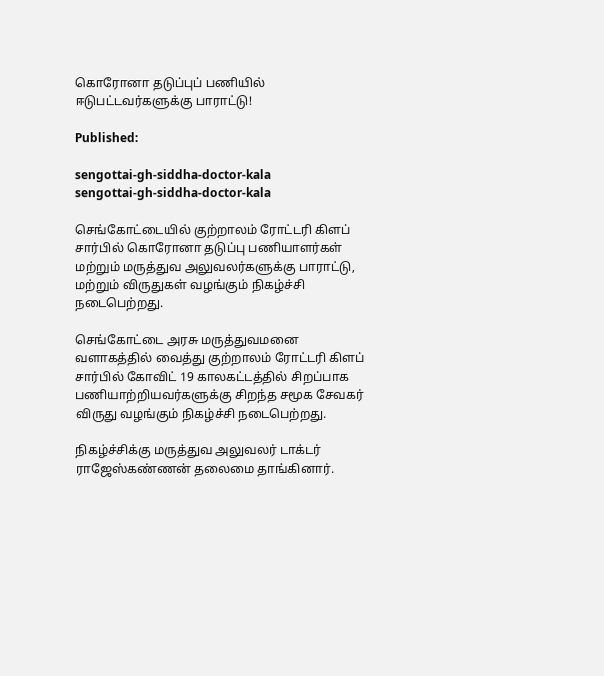கொரோனா தடுப்புப் பணியில் ஈடுபட்டவர்களுக்கு பாராட்டு!

Published:

sengottai-gh-siddha-doctor-kala
sengottai-gh-siddha-doctor-kala

செங்கோட்டையில் குற்றாலம் ரோட்டரி கிளப் சார்பில் கொரோனா தடுப்பு பணியாளர்கள் மற்றும் மருத்துவ அலுவலர்களுக்கு பாராட்டு, மற்றும் விருதுகள் வழங்கும் நிகழ்ச்சி நடைபெற்றது.

செங்கோட்டை அரசு மருத்துவமனை வளாகத்தில் வைத்து குற்றாலம் ரோட்டரி கிளப் சார்பில் கோவிட் 19 காலகட்டத்தில் சிறப்பாக பணியாற்றியவர்களுக்கு சிறந்த சமூக சேவகர்  விருது வழங்கும் நிகழ்ச்சி நடைபெற்றது.

நிகழ்ச்சிக்கு மருத்துவ அலுவலர் டாக்டர் ராஜேஸ்கண்ணன் தலைமை தாங்கினார்.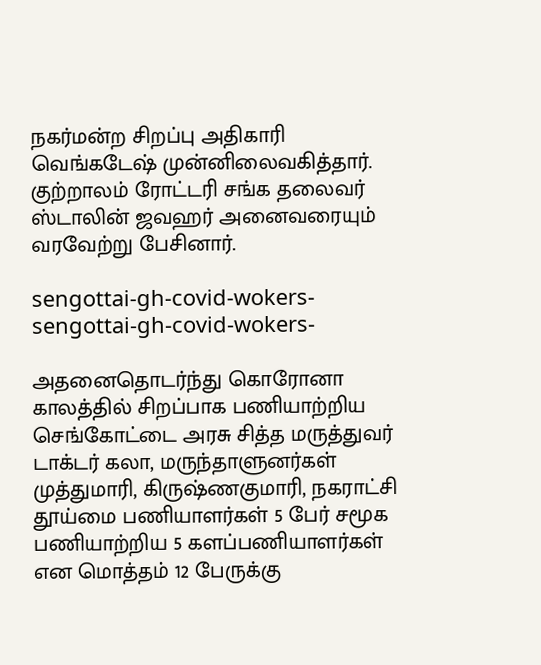நகர்மன்ற சிறப்பு அதிகாரி வெங்கடேஷ் முன்னிலைவகித்தார். குற்றாலம் ரோட்டரி சங்க தலைவர் ஸ்டாலின் ஜவஹர் அனைவரையும் வரவேற்று பேசினார்.

sengottai-gh-covid-wokers-
sengottai-gh-covid-wokers-

அதனைதொடர்ந்து கொரோனா காலத்தில் சிறப்பாக பணியாற்றிய செங்கோட்டை அரசு சித்த மருத்துவர் டாக்டர் கலா, மருந்தாளுனர்கள் முத்துமாரி, கிருஷ்ணகுமாரி, நகராட்சி தூய்மை பணியாளர்கள் 5 பேர் சமூக பணியாற்றிய 5 களப்பணியாளர்கள் என மொத்தம் 12 பேருக்கு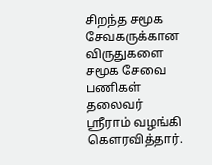சிறந்த சமூக சேவகருக்கான விருதுகளை சமூக சேவை பணிகள் தலைவர் ஸ்ரீராம் வழங்கி கௌரவித்தார்.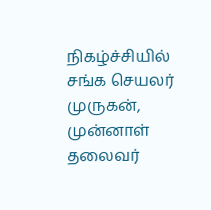நிகழ்ச்சியில் சங்க செயலர் முருகன், முன்னாள் தலைவர்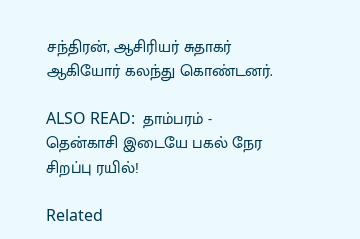சந்திரன், ஆசிரியர் சுதாகர் ஆகியோர் கலந்து கொண்டனர்.

ALSO READ:  தாம்பரம் - தென்காசி இடையே பகல் நேர சிறப்பு ரயில்!

Related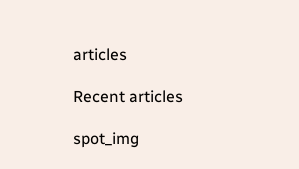articles

Recent articles

spot_img